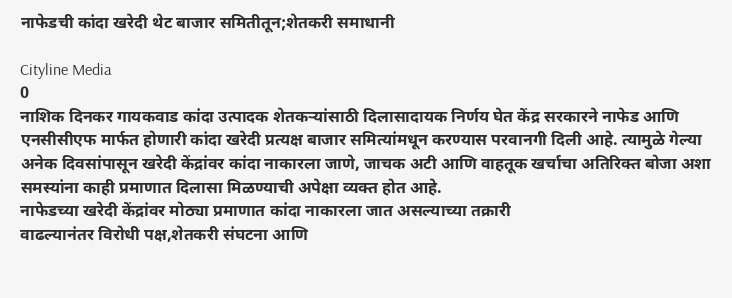नाफेडची कांदा खरेदी थेट बाजार समितीतून;शेतकरी समाधानी

Cityline Media
0
नाशिक दिनकर गायकवाड कांदा उत्पादक शेतकऱ्यांसाठी दिलासादायक निर्णय घेत केंद्र सरकारने नाफेड आणि एनसीसीएफ मार्फत होणारी कांदा खरेदी प्रत्यक्ष बाजार समित्यांमधून करण्यास परवानगी दिली आहे. त्यामुळे गेल्या अनेक दिवसांपासून खरेदी केंद्रांवर कांदा नाकारला जाणे, जाचक अटी आणि वाहतूक खर्चाचा अतिरिक्त बोजा अशा समस्यांना काही प्रमाणात दिलासा मिळण्याची अपेक्षा व्यक्त होत आहे.
नाफेडच्या खरेदी केंद्रांवर मोठ्या प्रमाणात कांदा नाकारला जात असल्याच्या तक्रारी
वाढल्यानंतर विरोधी पक्ष,शेतकरी संघटना आणि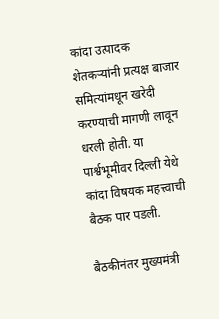कांदा उत्पादक शेतकऱ्यांनी प्रत्यक्ष बाजार समित्यांमधून खरेदी करण्याची मागणी लावून धरली होती. या पार्श्वभूमीवर दिल्ली येथे कांदा विषयक महत्त्वाची बैठक पार पडली.

बैठकीनंतर मुख्यमंत्री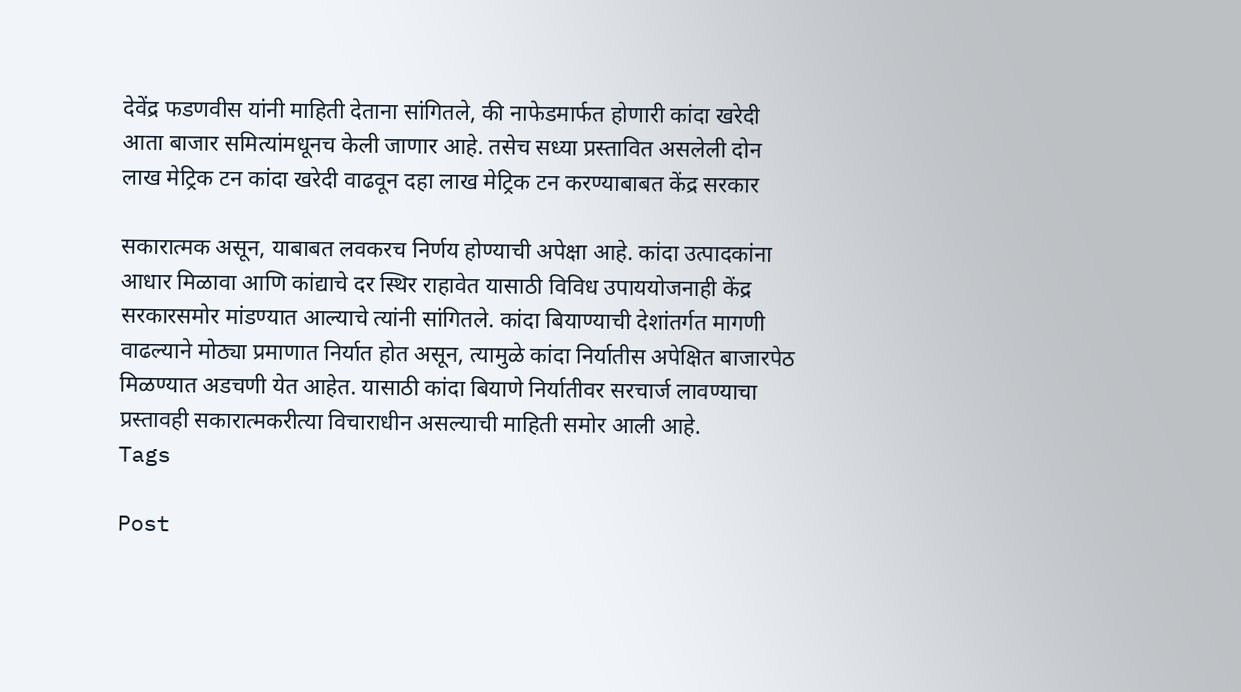देवेंद्र फडणवीस यांनी माहिती देताना सांगितले, की नाफेडमार्फत होणारी कांदा खरेदी आता बाजार समित्यांमधूनच केली जाणार आहे. तसेच सध्या प्रस्तावित असलेली दोन लाख मेट्रिक टन कांदा खरेदी वाढवून दहा लाख मेट्रिक टन करण्याबाबत केंद्र सरकार

सकारात्मक असून, याबाबत लवकरच निर्णय होण्याची अपेक्षा आहे. कांदा उत्पादकांना आधार मिळावा आणि कांद्याचे दर स्थिर राहावेत यासाठी विविध उपाययोजनाही केंद्र सरकारसमोर मांडण्यात आल्याचे त्यांनी सांगितले. कांदा बियाण्याची देशांतर्गत मागणी वाढल्याने मोठ्या प्रमाणात निर्यात होत असून, त्यामुळे कांदा निर्यातीस अपेक्षित बाजारपेठ मिळण्यात अडचणी येत आहेत. यासाठी कांदा बियाणे निर्यातीवर सरचार्ज लावण्याचा प्रस्तावही सकारात्मकरीत्या विचाराधीन असल्याची माहिती समोर आली आहे.
Tags

Post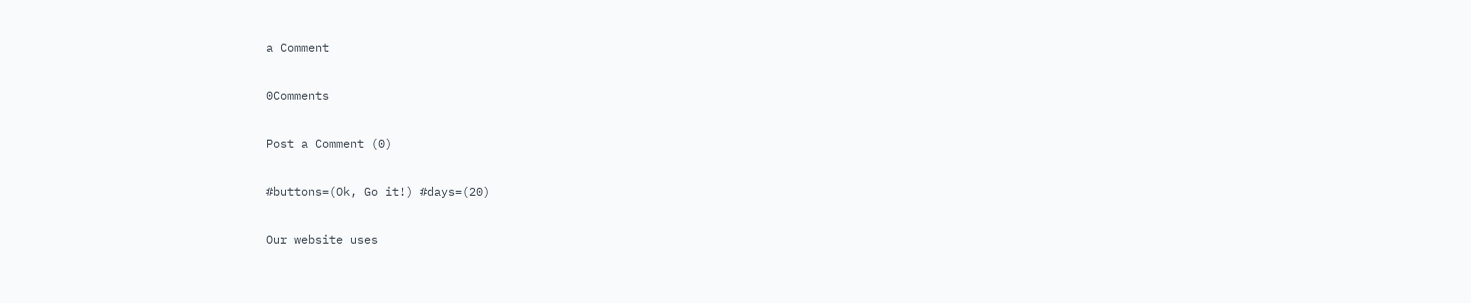a Comment

0Comments

Post a Comment (0)

#buttons=(Ok, Go it!) #days=(20)

Our website uses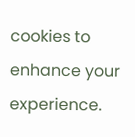cookies to enhance your experience.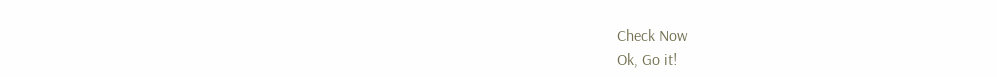Check Now
Ok, Go it!